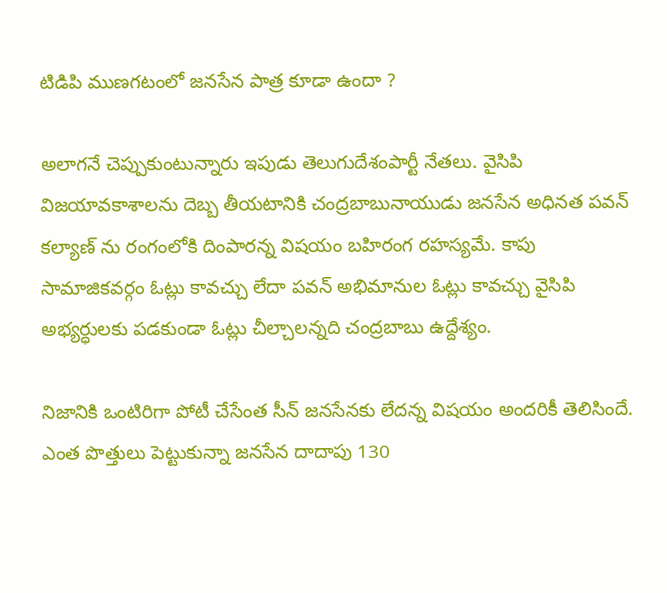టిడిపి ముణగటంలో జనసేన పాత్ర కూడా ఉందా ?

అలాగనే చెప్పుకుంటున్నారు ఇపుడు తెలుగుదేశంపార్టీ నేతలు. వైసిపి విజయావకాశాలను దెబ్బ తీయటానికి చంద్రబాబునాయుడు జనసేన అధినత పవన్ కల్యాణ్ ను రంగంలోకి దింపారన్న విషయం బహిరంగ రహస్యమే. కాపు సామాజికవర్గం ఓట్లు కావచ్చు లేదా పవన్ అభిమానుల ఓట్లు కావచ్చు వైసిపి అభ్యర్ధులకు పడకుండా ఓట్లు చీల్చాలన్నది చంద్రబాబు ఉద్దేశ్యం.

నిజానికి ఒంటిరిగా పోటీ చేసేంత సీన్ జనసేనకు లేదన్న విషయం అందరికీ తెలిసిందే. ఎంత పొత్తులు పెట్టుకున్నా జనసేన దాదాపు 130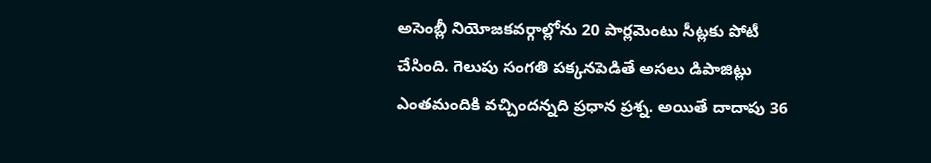అసెంబ్లీ నియోజకవర్గాల్లోను 20 పార్లమెంటు సీట్లకు పోటీ చేసింది. గెలుపు సంగతి పక్కనపెడితే అసలు డిపాజిట్లు ఎంతమందికి వచ్చిందన్నది ప్రధాన ప్రశ్న. అయితే దాదాపు 36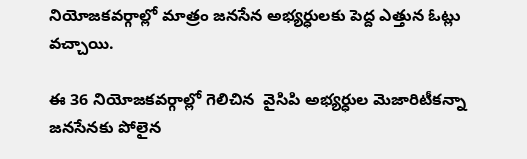నియోజకవర్గాల్లో మాత్రం జనసేన అభ్యర్ధులకు పెద్ద ఎత్తున ఓట్లు వచ్చాయి.

ఈ 36 నియోజకవర్గాల్లో గెలిచిన  వైసిపి అభ్యర్ధుల మెజారిటీకన్నా జనసేనకు పోలైన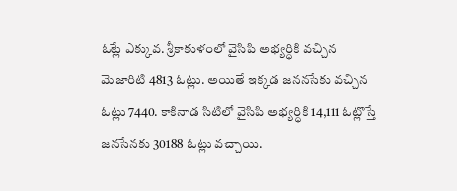ఓట్లే ఎక్కువ. శ్రీకాకుళంలో వైసిపి అభ్యర్ధికి వచ్చిన మెజారిటి 4813 ఓట్లు. అయితే ఇక్కడ జననసేకు వచ్చిన ఓట్లు 7440. కాకినాడ సిటిలో వైసిపి అభ్యర్ధికి 14,111 ఓట్లొస్తే జనసేనకు 30188 ఓట్లు వచ్చాయి.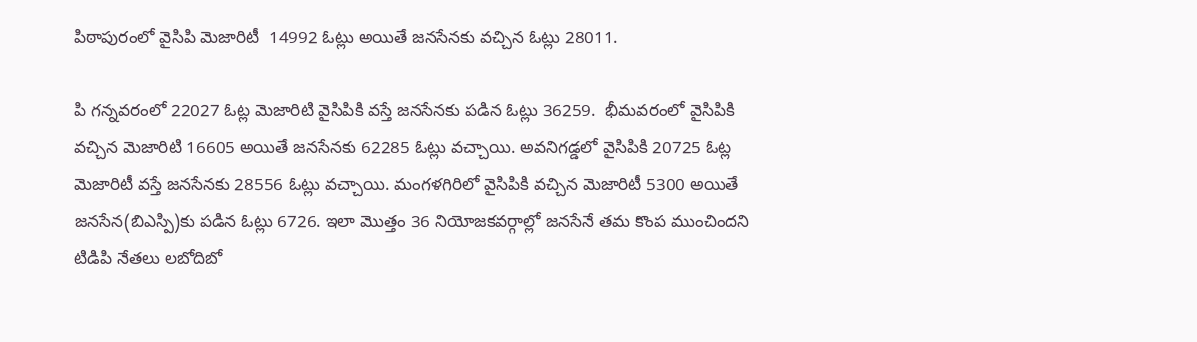పిఠాపురంలో వైసిపి మెజారిటీ  14992 ఓట్లు అయితే జనసేనకు వచ్చిన ఓట్లు 28011.

పి గన్నవరంలో 22027 ఓట్ల మెజారిటి వైసిపికి వస్తే జనసేనకు పడిన ఓట్లు 36259.  భీమవరంలో వైసిపికి వచ్చిన మెజారిటి 16605 అయితే జనసేనకు 62285 ఓట్లు వచ్చాయి. అవనిగడ్డలో వైసిపికి 20725 ఓట్ల మెజారిటీ వస్తే జనసేనకు 28556 ఓట్లు వచ్చాయి. మంగళగిరిలో వైసిపికి వచ్చిన మెజారిటీ 5300 అయితే జనసేన(బిఎస్పి)కు పడిన ఓట్లు 6726. ఇలా మొత్తం 36 నియోజకవర్గాల్లో జనసేనే తమ కొంప ముంచిందని టిడిపి నేతలు లబోదిబో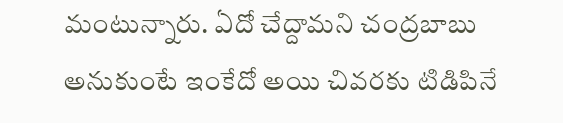మంటున్నారు. ఏదో చేద్దామని చంద్రబాబు అనుకుంటే ఇంకేదో అయి చివరకు టిడిపినే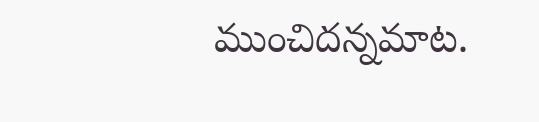ముంచిదన్నమాట.